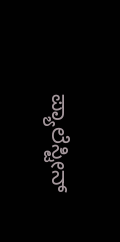ಪ್ಯಾಲೆಸ್ಟೀನ್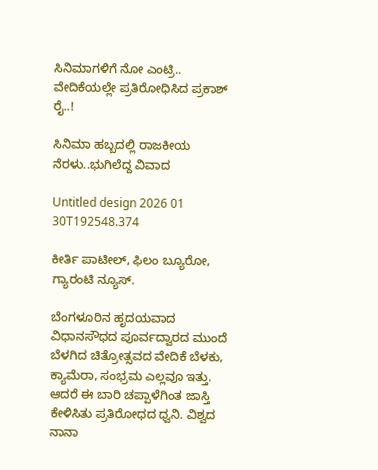ಸಿನಿಮಾಗಳಿಗೆ ನೋ ಎಂಟ್ರಿ.. ವೇದಿಕೆಯಲ್ಲೇ ಪ್ರತಿರೋಧಿಸಿದ ಪ್ರಕಾಶ್ ರೈ..!

ಸಿನಿಮಾ ಹಬ್ಬದಲ್ಲಿ ರಾಜಕೀಯ ನೆರಳು..ಭುಗಿಲೆದ್ದ ವಿವಾದ

Untitled design 2026 01 30T192548.374

ಕೀರ್ತಿ ಪಾಟೀಲ್, ಫಿಲಂ ಬ್ಯೂರೋ, ಗ್ಯಾರಂಟಿ ನ್ಯೂಸ್.

ಬೆಂಗಳೂರಿನ ಹೃದಯವಾದ ವಿಧಾನಸೌಧದ ಪೂರ್ವದ್ವಾರದ ಮುಂದೆ ಬೆಳಗಿದ ಚಿತ್ರೋತ್ಸವದ ವೇದಿಕೆ ಬೆಳಕು, ಕ್ಯಾಮೆರಾ, ಸಂಭ್ರಮ ಎಲ್ಲವೂ ಇತ್ತು. ಆದರೆ ಈ ಬಾರಿ ಚಪ್ಪಾಳೆಗಿಂತ ಜಾಸ್ತಿ ಕೇಳಿಸಿತು ಪ್ರತಿರೋಧದ ಧ್ವನಿ. ವಿಶ್ವದ ನಾನಾ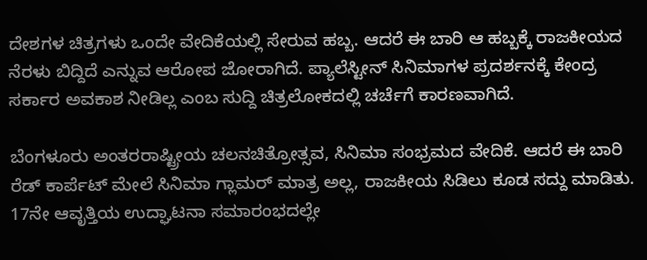ದೇಶಗಳ ಚಿತ್ರಗಳು ಒಂದೇ ವೇದಿಕೆಯಲ್ಲಿ ಸೇರುವ ಹಬ್ಬ. ಆದರೆ ಈ ಬಾರಿ ಆ ಹಬ್ಬಕ್ಕೆ ರಾಜಕೀಯದ ನೆರಳು ಬಿದ್ದಿದೆ ಎನ್ನುವ ಆರೋಪ ಜೋರಾಗಿದೆ. ಪ್ಯಾಲೆಸ್ಟೀನ್ ಸಿನಿಮಾಗಳ ಪ್ರದರ್ಶನಕ್ಕೆ ಕೇಂದ್ರ ಸರ್ಕಾರ ಅವಕಾಶ ನೀಡಿಲ್ಲ ಎಂಬ ಸುದ್ದಿ ಚಿತ್ರಲೋಕದಲ್ಲಿ ಚರ್ಚೆಗೆ ಕಾರಣವಾಗಿದೆ.

ಬೆಂಗಳೂರು ಅಂತರರಾಷ್ಟ್ರೀಯ ಚಲನಚಿತ್ರೋತ್ಸವ, ಸಿನಿಮಾ ಸಂಭ್ರಮದ ವೇದಿಕೆ. ಆದರೆ ಈ ಬಾರಿ ರೆಡ್ ಕಾರ್ಪೆಟ್ ಮೇಲೆ ಸಿನಿಮಾ ಗ್ಲಾಮರ್ ಮಾತ್ರ ಅಲ್ಲ, ರಾಜಕೀಯ ಸಿಡಿಲು ಕೂಡ ಸದ್ದು ಮಾಡಿತು. 17ನೇ ಆವೃತ್ತಿಯ ಉದ್ಘಾಟನಾ ಸಮಾರಂಭದಲ್ಲೇ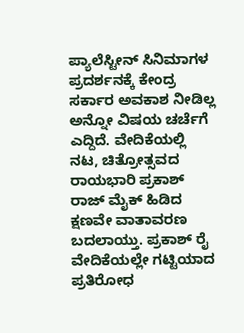ಪ್ಯಾಲೆಸ್ಟೀನ್ ಸಿನಿಮಾಗಳ ಪ್ರದರ್ಶನಕ್ಕೆ ಕೇಂದ್ರ ಸರ್ಕಾರ ಅವಕಾಶ ನೀಡಿಲ್ಲ ಅನ್ನೋ ವಿಷಯ ಚರ್ಚೆಗೆ ಎದ್ದಿದೆ. ವೇದಿಕೆಯಲ್ಲಿ ನಟ, ಚಿತ್ರೋತ್ಸವದ ರಾಯಭಾರಿ ಪ್ರಕಾಶ್ ರಾಜ್ ಮೈಕ್ ಹಿಡಿದ ಕ್ಷಣವೇ ವಾತಾವರಣ ಬದಲಾಯ್ತು. ಪ್ರಕಾಶ್ ರೈ ವೇದಿಕೆಯಲ್ಲೇ ಗಟ್ಟಿಯಾದ ಪ್ರತಿರೋಧ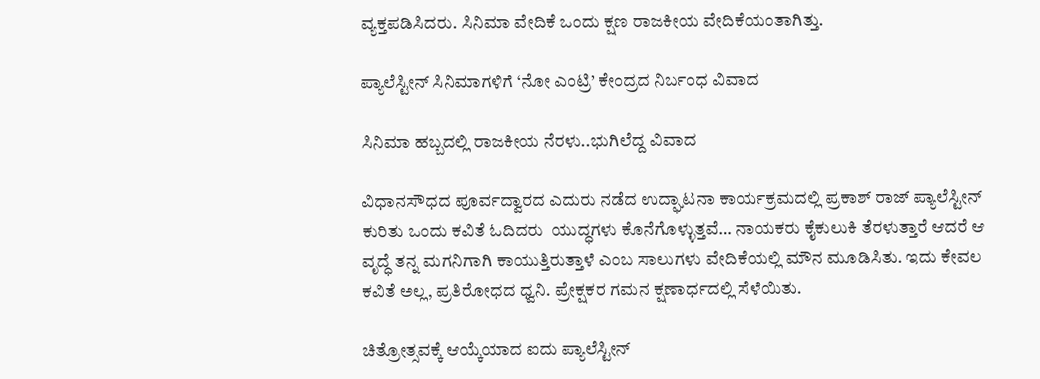ವ್ಯಕ್ತಪಡಿಸಿದರು. ಸಿನಿಮಾ ವೇದಿಕೆ ಒಂದು ಕ್ಷಣ ರಾಜಕೀಯ ವೇದಿಕೆಯಂತಾಗಿತ್ತು.

ಪ್ಯಾಲೆಸ್ಟೀನ್ ಸಿನಿಮಾಗಳಿಗೆ ‘ನೋ ಎಂಟ್ರಿ’ ಕೇಂದ್ರದ ನಿರ್ಬಂಧ ವಿವಾದ

ಸಿನಿಮಾ ಹಬ್ಬದಲ್ಲಿ ರಾಜಕೀಯ ನೆರಳು..ಭುಗಿಲೆದ್ದ ವಿವಾದ

ವಿಧಾನಸೌಧದ ಪೂರ್ವದ್ವಾರದ ಎದುರು ನಡೆದ ಉದ್ಘಾಟನಾ ಕಾರ್ಯಕ್ರಮದಲ್ಲಿ ಪ್ರಕಾಶ್ ರಾಜ್ ಪ್ಯಾಲೆಸ್ಟೀನ್ ಕುರಿತು ಒಂದು ಕವಿತೆ ಓದಿದರು  ಯುದ್ಧಗಳು ಕೊನೆಗೊಳ್ಳುತ್ತವೆ… ನಾಯಕರು ಕೈಕುಲುಕಿ ತೆರಳುತ್ತಾರೆ ಆದರೆ ಆ ವೃದ್ಧೆ ತನ್ನ ಮಗನಿಗಾಗಿ ಕಾಯುತ್ತಿರುತ್ತಾಳೆ ಎಂಬ ಸಾಲುಗಳು ವೇದಿಕೆಯಲ್ಲಿ ಮೌನ ಮೂಡಿಸಿತು. ಇದು ಕೇವಲ ಕವಿತೆ ಅಲ್ಲ, ಪ್ರತಿರೋಧದ ಧ್ವನಿ. ಪ್ರೇಕ್ಷಕರ ಗಮನ ಕ್ಷಣಾರ್ಧದಲ್ಲಿ ಸೆಳೆಯಿತು.

ಚಿತ್ರೋತ್ಸವಕ್ಕೆ ಆಯ್ಕೆಯಾದ ಐದು ಪ್ಯಾಲೆಸ್ಟೀನ್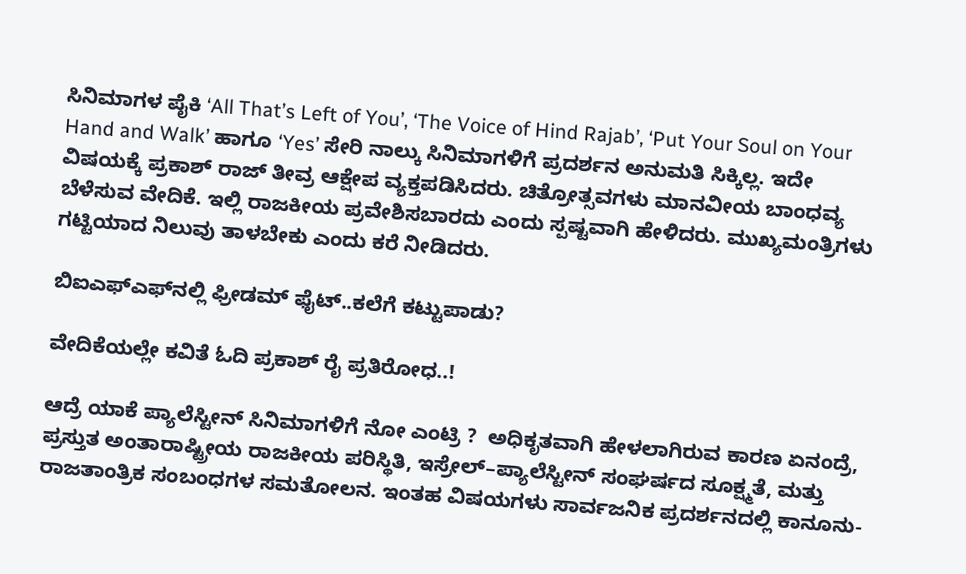ಸಿನಿಮಾಗಳ ಪೈಕಿ ‘All That’s Left of You’, ‘The Voice of Hind Rajab’, ‘Put Your Soul on Your Hand and Walk’ ಹಾಗೂ ‘Yes’ ಸೇರಿ ನಾಲ್ಕು ಸಿನಿಮಾಗಳಿಗೆ ಪ್ರದರ್ಶನ ಅನುಮತಿ ಸಿಕ್ಕಿಲ್ಲ. ಇದೇ ವಿಷಯಕ್ಕೆ ಪ್ರಕಾಶ್ ರಾಜ್ ತೀವ್ರ ಆಕ್ಷೇಪ ವ್ಯಕ್ತಪಡಿಸಿದರು. ಚಿತ್ರೋತ್ಸವಗಳು ಮಾನವೀಯ ಬಾಂಧವ್ಯ ಬೆಳೆಸುವ ವೇದಿಕೆ. ಇಲ್ಲಿ ರಾಜಕೀಯ ಪ್ರವೇಶಿಸಬಾರದು ಎಂದು ಸ್ಪಷ್ಟವಾಗಿ ಹೇಳಿದರು. ಮುಖ್ಯಮಂತ್ರಿಗಳು ಗಟ್ಟಿಯಾದ ನಿಲುವು ತಾಳಬೇಕು ಎಂದು ಕರೆ ನೀಡಿದರು.

ಬಿಐಎಫ್‌ಎಫ್‌ನಲ್ಲಿ ಫ್ರೀಡಮ್ ಫೈಟ್..ಕಲೆಗೆ ಕಟ್ಟುಪಾಡು?

ವೇದಿಕೆಯಲ್ಲೇ ಕವಿತೆ ಓದಿ ಪ್ರಕಾಶ್ ರೈ ಪ್ರತಿರೋಧ..!

ಆದ್ರೆ ಯಾಕೆ ಪ್ಯಾಲೆಸ್ಟೀನ್ ಸಿನಿಮಾಗಳಿಗೆ ನೋ ಎಂಟ್ರಿ ?  ಅಧಿಕೃತವಾಗಿ ಹೇಳಲಾಗಿರುವ ಕಾರಣ ಏನಂದ್ರೆ, ಪ್ರಸ್ತುತ ಅಂತಾರಾಷ್ಟ್ರೀಯ ರಾಜಕೀಯ ಪರಿಸ್ಥಿತಿ, ಇಸ್ರೇಲ್–ಪ್ಯಾಲೆಸ್ಟೀನ್ ಸಂಘರ್ಷದ ಸೂಕ್ಷ್ಮತೆ, ಮತ್ತು ರಾಜತಾಂತ್ರಿಕ ಸಂಬಂಧಗಳ ಸಮತೋಲನ. ಇಂತಹ ವಿಷಯಗಳು ಸಾರ್ವಜನಿಕ ಪ್ರದರ್ಶನದಲ್ಲಿ ಕಾನೂನು-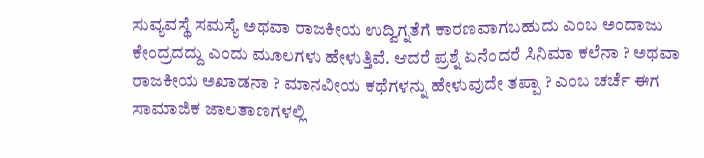ಸುವ್ಯವಸ್ಥೆ ಸಮಸ್ಯೆ ಅಥವಾ ರಾಜಕೀಯ ಉದ್ವಿಗ್ನತೆಗೆ ಕಾರಣವಾಗಬಹುದು ಎಂಬ ಅಂದಾಜು ಕೇಂದ್ರದದ್ದು ಎಂದು ಮೂಲಗಳು ಹೇಳುತ್ತಿವೆ. ಆದರೆ ಪ್ರಶ್ನೆ ಏನೆಂದರೆ ಸಿನಿಮಾ ಕಲೆನಾ ? ಅಥವಾ ರಾಜಕೀಯ ಅಖಾಡನಾ ? ಮಾನವೀಯ ಕಥೆಗಳನ್ನು ಹೇಳುವುದೇ ತಪ್ಪಾ ? ಎಂಬ ಚರ್ಚೆ ಈಗ ಸಾಮಾಜಿಕ ಜಾಲತಾಣಗಳಲ್ಲಿ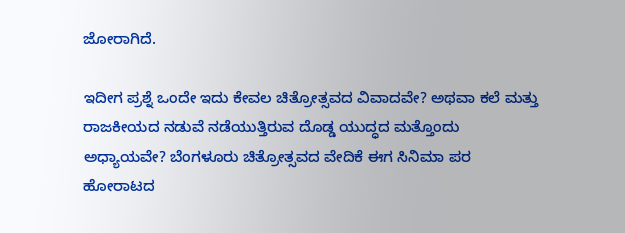ಜೋರಾಗಿದೆ.

ಇದೀಗ ಪ್ರಶ್ನೆ ಒಂದೇ ಇದು ಕೇವಲ ಚಿತ್ರೋತ್ಸವದ ವಿವಾದವೇ? ಅಥವಾ ಕಲೆ ಮತ್ತು ರಾಜಕೀಯದ ನಡುವೆ ನಡೆಯುತ್ತಿರುವ ದೊಡ್ಡ ಯುದ್ಧದ ಮತ್ತೊಂದು ಅಧ್ಯಾಯವೇ? ಬೆಂಗಳೂರು ಚಿತ್ರೋತ್ಸವದ ವೇದಿಕೆ ಈಗ ಸಿನಿಮಾ ಪರ ಹೋರಾಟದ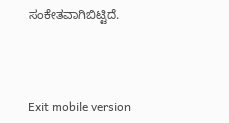ಸಂಕೇತವಾಗಿಬಿಟ್ಟಿದೆ.



Exit mobile version